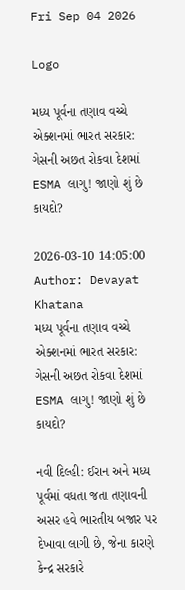Fri Sep 04 2026

Logo

મધ્ય પૂર્વના તણાવ વચ્ચે એક્શનમાં ભારત સરકાર: ગેસની અછત રોકવા દેશમાં ESMA લાગુ! જાણો શું છે કાયદો?

2026-03-10 14:05:00
Author: Devayat Khatana
મધ્ય પૂર્વના તણાવ વચ્ચે એક્શનમાં ભારત સરકાર: ગેસની અછત રોકવા દેશમાં ESMA લાગુ! જાણો શું છે કાયદો?

નવી દિલ્હી: ઈરાન અને મધ્ય પૂર્વમાં વધતા જતા તણાવની અસર હવે ભારતીય બજાર પર દેખાવા લાગી છે, જેના કારણે કેન્દ્ર સરકારે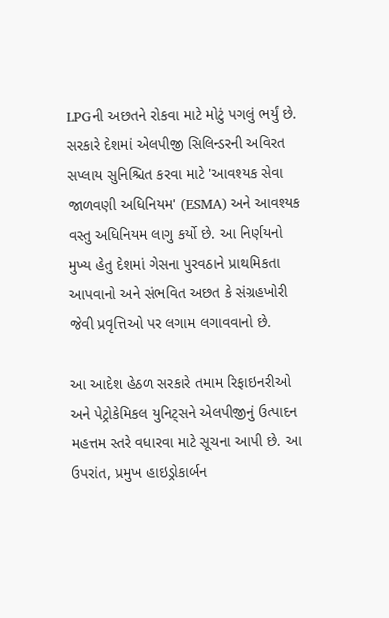LPGની અછતને રોકવા માટે મોટું પગલું ભર્યું છે. સરકારે દેશમાં એલપીજી સિલિન્ડરની અવિરત સપ્લાય સુનિશ્ચિત કરવા માટે 'આવશ્યક સેવા જાળવણી અધિનિયમ' (ESMA) અને આવશ્યક વસ્તુ અધિનિયમ લાગુ કર્યો છે. આ નિર્ણયનો મુખ્ય હેતુ દેશમાં ગેસના પુરવઠાને પ્રાથમિકતા આપવાનો અને સંભવિત અછત કે સંગ્રહખોરી જેવી પ્રવૃત્તિઓ પર લગામ લગાવવાનો છે.

આ આદેશ હેઠળ સરકારે તમામ રિફાઇનરીઓ અને પેટ્રોકેમિકલ યુનિટ્સને એલપીજીનું ઉત્પાદન મહત્તમ સ્તરે વધારવા માટે સૂચના આપી છે. આ ઉપરાંત, પ્રમુખ હાઇડ્રોકાર્બન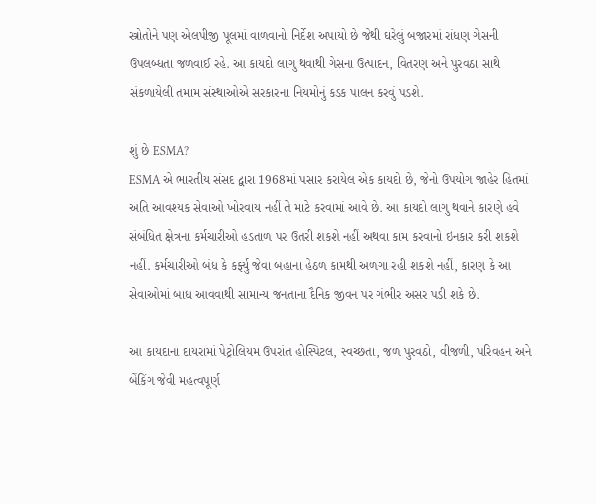સ્ત્રોતોને પણ એલપીજી પૂલમાં વાળવાનો નિર્દેશ અપાયો છે જેથી ઘરેલું બજારમાં રાંધણ ગેસની ઉપલબ્ધતા જળવાઈ રહે. આ કાયદો લાગુ થવાથી ગેસના ઉત્પાદન, વિતરણ અને પુરવઠા સાથે સંકળાયેલી તમામ સંસ્થાઓએ સરકારના નિયમોનું કડક પાલન કરવું પડશે.

શું છે ESMA?
ESMA એ ભારતીય સંસદ દ્વારા 1968માં પસાર કરાયેલ એક કાયદો છે, જેનો ઉપયોગ જાહેર હિતમાં અતિ આવશ્યક સેવાઓ ખોરવાય નહીં તે માટે કરવામાં આવે છે. આ કાયદો લાગુ થવાને કારણે હવે સંબંધિત ક્ષેત્રના કર્મચારીઓ હડતાળ પર ઉતરી શકશે નહીં અથવા કામ કરવાનો ઇનકાર કરી શકશે નહીં. કર્મચારીઓ બંધ કે કર્ફ્યુ જેવા બહાના હેઠળ કામથી અળગા રહી શકશે નહીં, કારણ કે આ સેવાઓમાં બાધ આવવાથી સામાન્ય જનતાના દૈનિક જીવન પર ગંભીર અસર પડી શકે છે.

આ કાયદાના દાયરામાં પેટ્રોલિયમ ઉપરાંત હોસ્પિટલ, સ્વચ્છતા, જળ પુરવઠો, વીજળી, પરિવહન અને બેંકિંગ જેવી મહત્વપૂર્ણ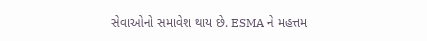સેવાઓનો સમાવેશ થાય છે. ESMA ને મહત્તમ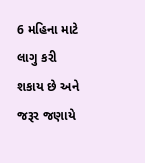6 મહિના માટે લાગુ કરી શકાય છે અને જરૂર જણાયે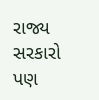રાજ્ય સરકારો પણ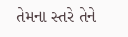તેમના સ્તરે તેને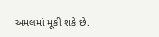અમલમાં મૂકી શકે છે.